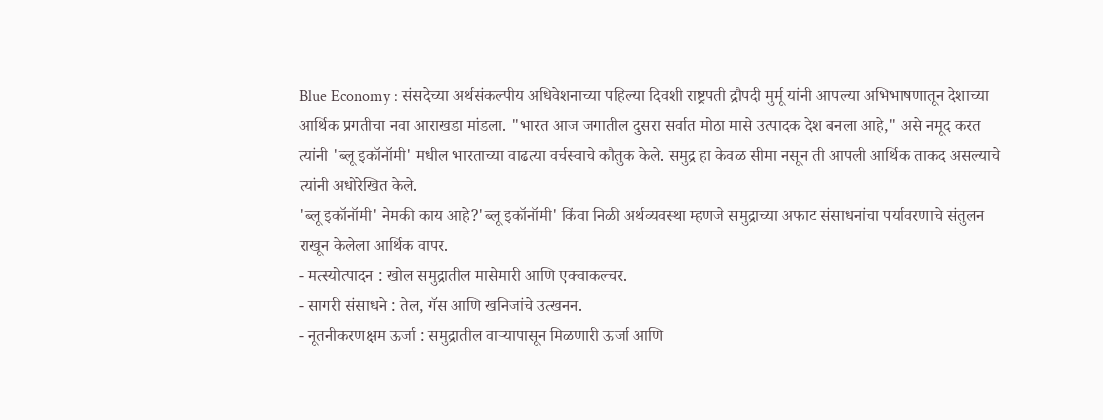Blue Economy : संसदेच्या अर्थसंकल्पीय अधिवेशनाच्या पहिल्या दिवशी राष्ट्रपती द्रौपदी मुर्मू यांनी आपल्या अभिभाषणातून देशाच्या आर्थिक प्रगतीचा नवा आराखडा मांडला. "भारत आज जगातील दुसरा सर्वात मोठा मासे उत्पादक देश बनला आहे," असे नमूद करत त्यांनी 'ब्लू इकॉनॉमी' मधील भारताच्या वाढत्या वर्चस्वाचे कौतुक केले. समुद्र हा केवळ सीमा नसून ती आपली आर्थिक ताकद असल्याचे त्यांनी अधोरेखित केले.
'ब्लू इकॉनॉमी' नेमकी काय आहे?'ब्लू इकॉनॉमी' किंवा निळी अर्थव्यवस्था म्हणजे समुद्राच्या अफाट संसाधनांचा पर्यावरणाचे संतुलन राखून केलेला आर्थिक वापर.
- मत्स्योत्पादन : खोल समुद्रातील मासेमारी आणि एक्वाकल्चर.
- सागरी संसाधने : तेल, गॅस आणि खनिजांचे उत्खनन.
- नूतनीकरणक्षम ऊर्जा : समुद्रातील वाऱ्यापासून मिळणारी ऊर्जा आणि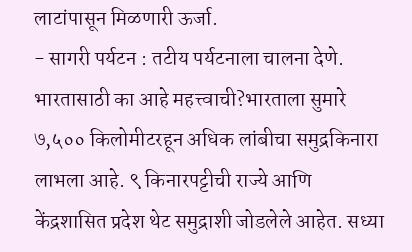लाटांपासून मिळणारी ऊर्जा.
- सागरी पर्यटन : तटीय पर्यटनाला चालना देणे.
भारतासाठी का आहे महत्त्वाची?भारताला सुमारे ७,५०० किलोमीटरहून अधिक लांबीचा समुद्रकिनारा लाभला आहे. ९ किनारपट्टीची राज्ये आणि केंद्रशासित प्रदेश थेट समुद्राशी जोडलेले आहेत. सध्या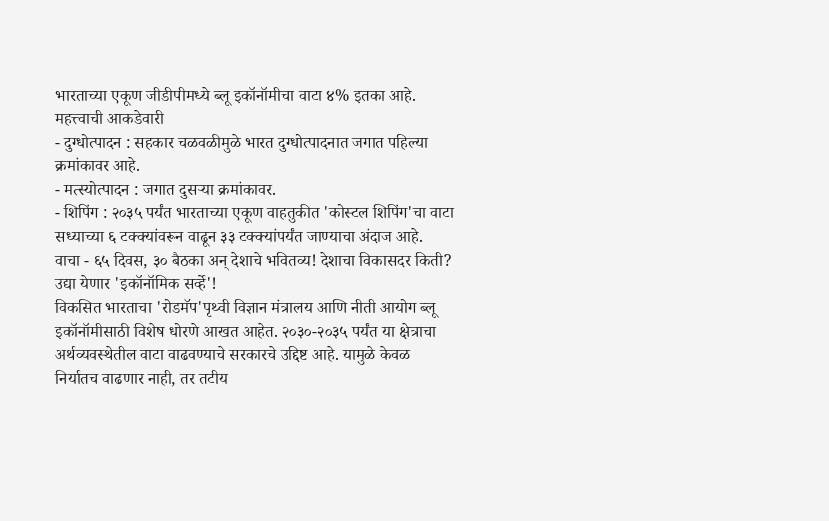भारताच्या एकूण जीडीपीमध्ये ब्लू इकॉनॉमीचा वाटा ४% इतका आहे.
महत्त्वाची आकडेवारी
- दुग्धोत्पादन : सहकार चळवळीमुळे भारत दुग्धोत्पादनात जगात पहिल्या क्रमांकावर आहे.
- मत्स्योत्पादन : जगात दुसऱ्या क्रमांकावर.
- शिपिंग : २०३५ पर्यंत भारताच्या एकूण वाहतुकीत 'कोस्टल शिपिंग'चा वाटा सध्याच्या ६ टक्क्यांवरून वाढून ३३ टक्क्यांपर्यंत जाण्याचा अंदाज आहे.
वाचा - ६५ दिवस, ३० बैठका अन् देशाचे भवितव्य! देशाचा विकासदर किती? उद्या येणार 'इकॉनॉमिक सर्व्हे'!
विकसित भारताचा 'रोडमॅप'पृथ्वी विज्ञान मंत्रालय आणि नीती आयोग ब्लू इकॉनॉमीसाठी विशेष धोरणे आखत आहेत. २०३०-२०३५ पर्यंत या क्षेत्राचा अर्थव्यवस्थेतील वाटा वाढवण्याचे सरकारचे उद्दिष्ट आहे. यामुळे केवळ निर्यातच वाढणार नाही, तर तटीय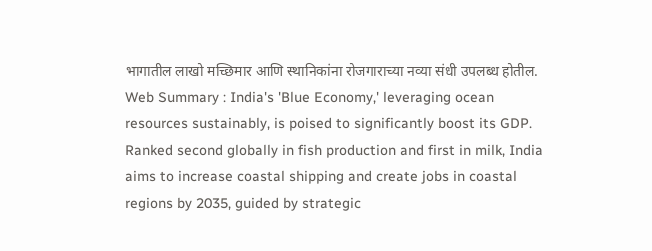भागातील लाखो मच्छिमार आणि स्थानिकांना रोजगाराच्या नव्या संधी उपलब्ध होतील.
Web Summary : India's 'Blue Economy,' leveraging ocean resources sustainably, is poised to significantly boost its GDP. Ranked second globally in fish production and first in milk, India aims to increase coastal shipping and create jobs in coastal regions by 2035, guided by strategic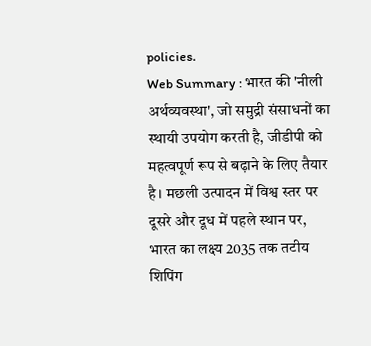policies.
Web Summary : भारत की 'नीली अर्थव्यवस्था', जो समुद्री संसाधनों का स्थायी उपयोग करती है, जीडीपी को महत्वपूर्ण रूप से बढ़ाने के लिए तैयार है। मछली उत्पादन में विश्व स्तर पर दूसरे और दूध में पहले स्थान पर, भारत का लक्ष्य 2035 तक तटीय शिपिंग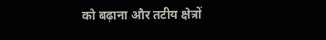को बढ़ाना और तटीय क्षेत्रों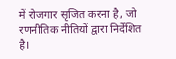में रोजगार सृजित करना है, जो रणनीतिक नीतियों द्वारा निर्देशित है।